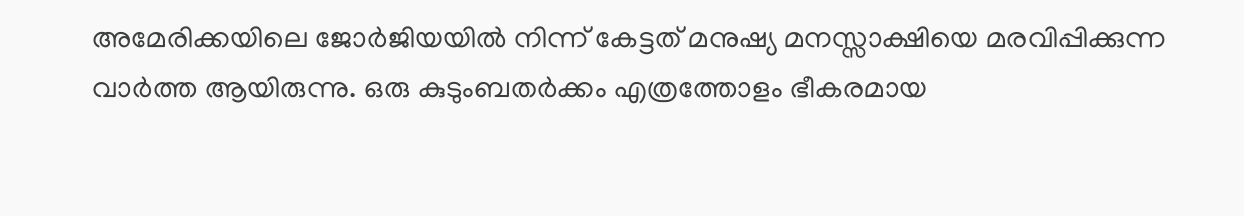അമേരിക്കയിലെ ജോർജിയയിൽ നിന്ന് കേട്ടത് മനുഷ്യ മനസ്സാക്ഷിയെ മരവിപ്പിക്കുന്ന വാർത്ത ആയിരുന്നു. ഒരു കുടുംബതർക്കം എത്രത്തോളം ഭീകരമായ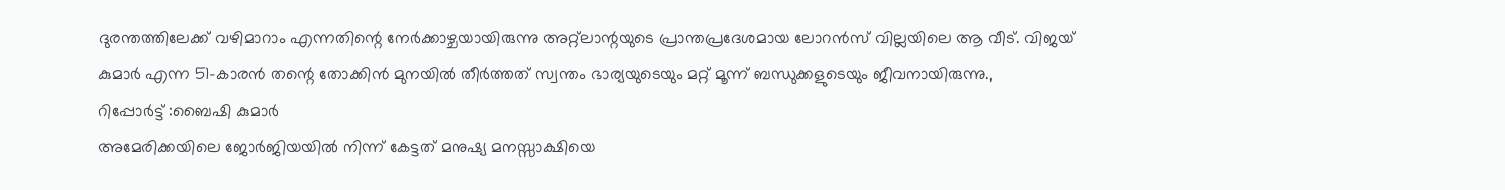ദുരന്തത്തിലേക്ക് വഴിമാറാം എന്നതിന്റെ നേർക്കാഴ്ചയായിരുന്നു അറ്റ്ലാന്റയുടെ പ്രാന്തപ്രദേശമായ ലോറൻസ് വില്ലയിലെ ആ വീട്. വിജയ് കുമാർ എന്ന 51-കാരൻ തന്റെ തോക്കിൻ മുനയിൽ തീർത്തത് സ്വന്തം ഭാര്യയുടെയും മറ്റ് മൂന്ന് ബന്ധുക്കളുടെയും ജീവനായിരുന്നു.,
റിപ്പോർട്ട് :ബൈഷി കുമാർ
അമേരിക്കയിലെ ജോർജിയയിൽ നിന്ന് കേട്ടത് മനുഷ്യ മനസ്സാക്ഷിയെ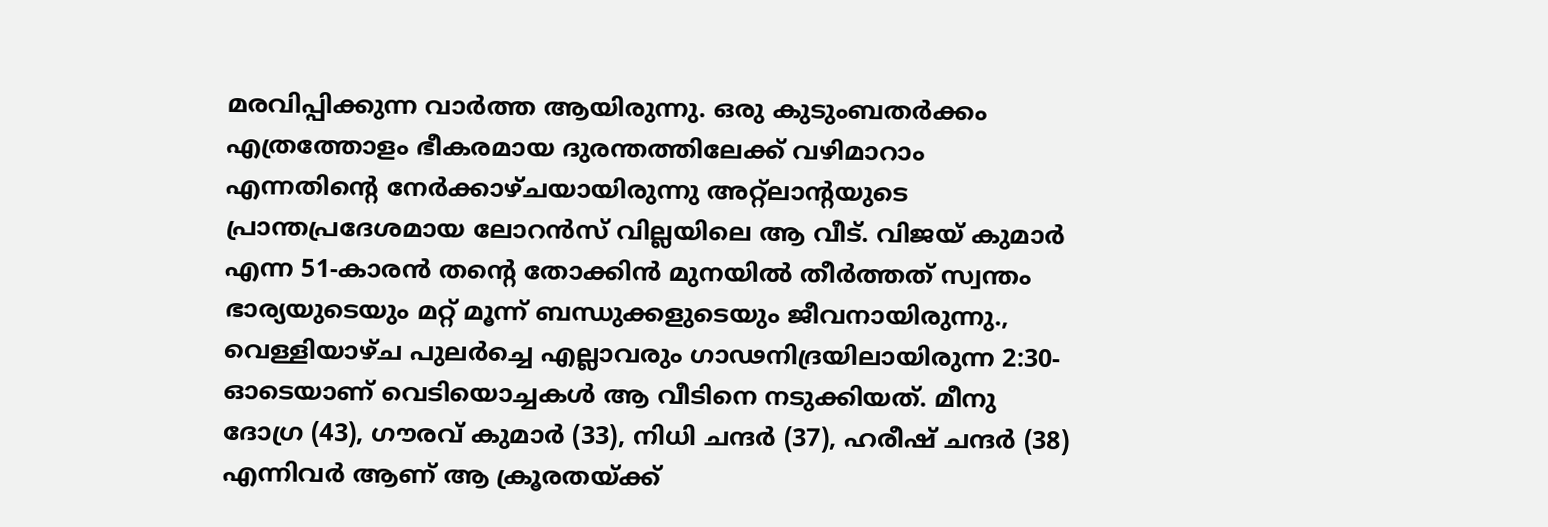മരവിപ്പിക്കുന്ന വാർത്ത ആയിരുന്നു. ഒരു കുടുംബതർക്കം എത്രത്തോളം ഭീകരമായ ദുരന്തത്തിലേക്ക് വഴിമാറാം എന്നതിന്റെ നേർക്കാഴ്ചയായിരുന്നു അറ്റ്ലാന്റയുടെ പ്രാന്തപ്രദേശമായ ലോറൻസ് വില്ലയിലെ ആ വീട്. വിജയ് കുമാർ എന്ന 51-കാരൻ തന്റെ തോക്കിൻ മുനയിൽ തീർത്തത് സ്വന്തം ഭാര്യയുടെയും മറ്റ് മൂന്ന് ബന്ധുക്കളുടെയും ജീവനായിരുന്നു.,
വെള്ളിയാഴ്ച പുലർച്ചെ എല്ലാവരും ഗാഢനിദ്രയിലായിരുന്ന 2:30-ഓടെയാണ് വെടിയൊച്ചകൾ ആ വീടിനെ നടുക്കിയത്. മീനു ദോഗ്ര (43), ഗൗരവ് കുമാർ (33), നിധി ചന്ദർ (37), ഹരീഷ് ചന്ദർ (38) എന്നിവർ ആണ് ആ ക്രൂരതയ്ക്ക്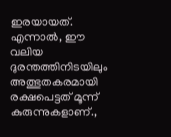ഇരയായത്. എന്നാൽ, ഈ വലിയ ദുരന്തത്തിനിടയിലും അത്ഭുതകരമായി രക്ഷപെട്ടത് മൂന്ന് കുരുന്നുകളാണ്.,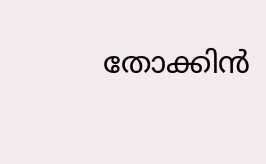തോക്കിൻ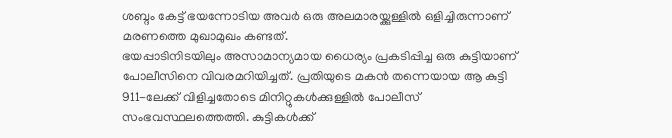ശബ്ദം കേട്ട് ഭയന്നോടിയ അവർ ഒരു അലമാരയ്ക്കുള്ളിൽ ഒളിച്ചിരുന്നാണ് മരണത്തെ മുഖാമുഖം കണ്ടത്.
ഭയപ്പാടിനിടയിലും അസാമാന്യമായ ധൈര്യം പ്രകടിപ്പിച്ച ഒരു കുട്ടിയാണ് പോലീസിനെ വിവരമറിയിച്ചത്. പ്രതിയുടെ മകൻ തന്നെയായ ആ കുട്ടി 911-ലേക്ക് വിളിച്ചതോടെ മിനിറ്റുകൾക്കുള്ളിൽ പോലീസ് സംഭവസ്ഥലത്തെത്തി. കുട്ടികൾക്ക്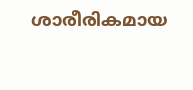ശാരീരികമായ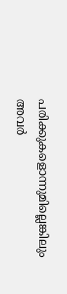പരിക്കുകളൊന്നുമില്ലെങ്കിലും അവർ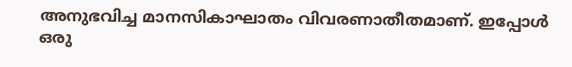അനുഭവിച്ച മാനസികാഘാതം വിവരണാതീതമാണ്. ഇപ്പോൾ ഒരു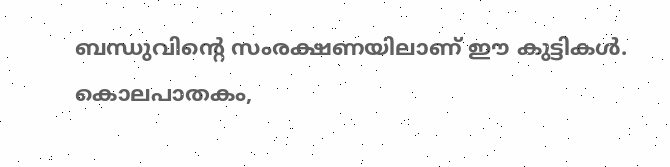ബന്ധുവിന്റെ സംരക്ഷണയിലാണ് ഈ കുട്ടികൾ.
കൊലപാതകം,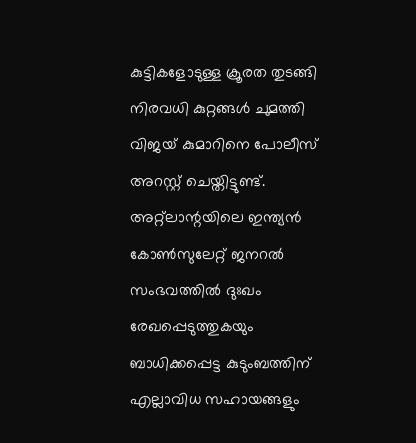കുട്ടികളോടുള്ള ക്രൂരത തുടങ്ങി നിരവധി കുറ്റങ്ങൾ ചുമത്തി വിജയ് കുമാറിനെ പോലീസ് അറസ്റ്റ് ചെയ്തിട്ടുണ്ട്. അറ്റ്ലാന്റയിലെ ഇന്ത്യൻ കോൺസുലേറ്റ് ജനറൽ സംഭവത്തിൽ ദുഃഖം രേഖപ്പെടുത്തുകയും ബാധിക്കപ്പെട്ട കുടുംബത്തിന് എല്ലാവിധ സഹായങ്ങളും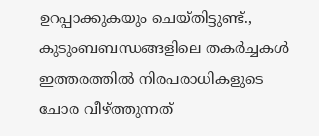ഉറപ്പാക്കുകയും ചെയ്തിട്ടുണ്ട്., കുടുംബബന്ധങ്ങളിലെ തകർച്ചകൾ ഇത്തരത്തിൽ നിരപരാധികളുടെ ചോര വീഴ്ത്തുന്നത്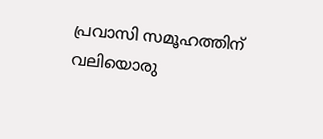പ്രവാസി സമൂഹത്തിന് വലിയൊരു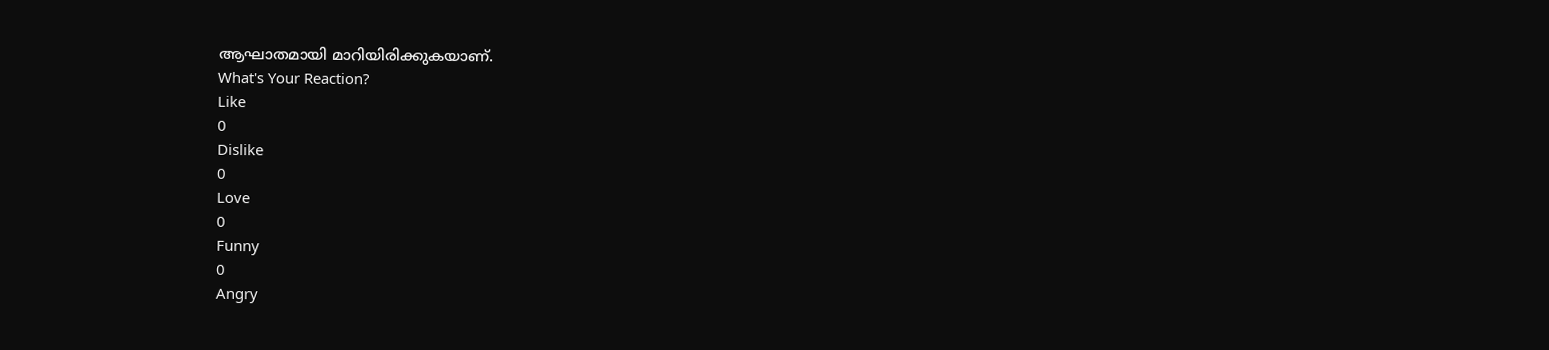ആഘാതമായി മാറിയിരിക്കുകയാണ്.
What's Your Reaction?
Like
0
Dislike
0
Love
0
Funny
0
Angry